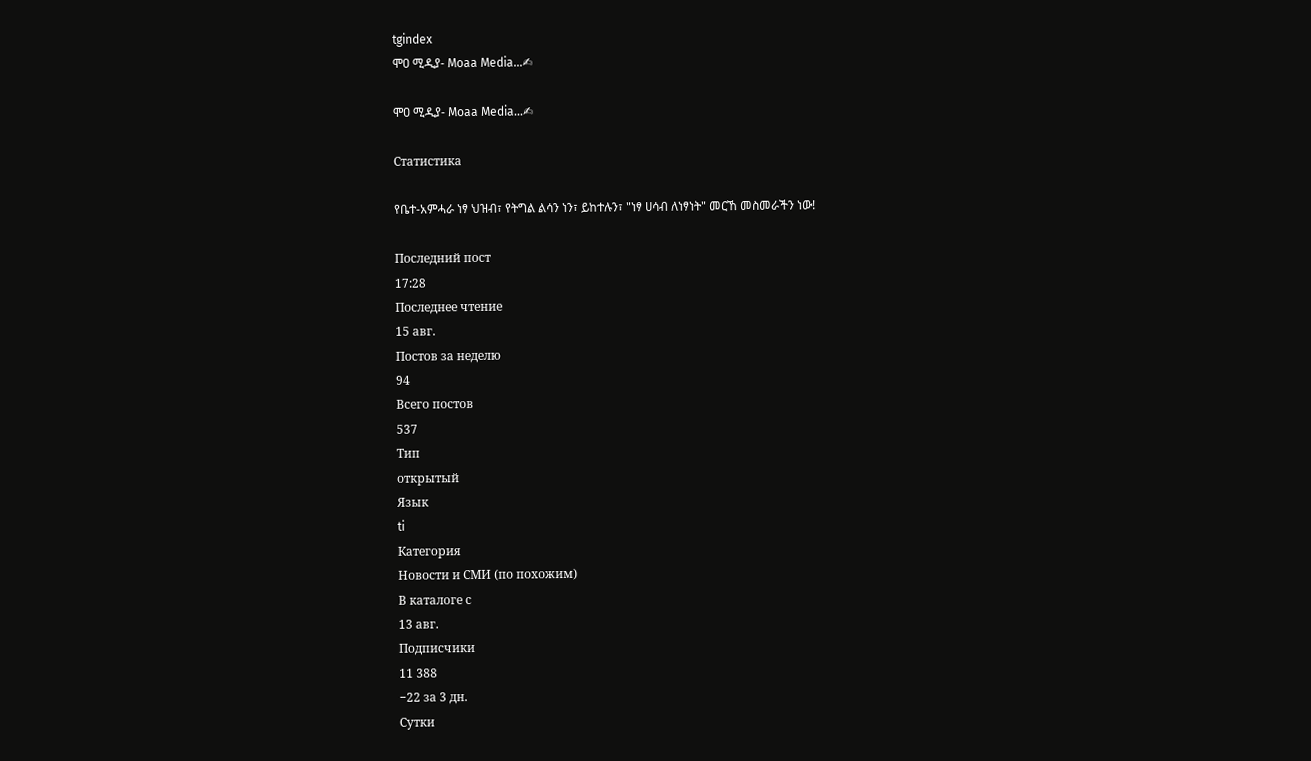tgindex
ሞዐ ሚዲያ- Moaa Media…✍

ሞዐ ሚዲያ- Moaa Media…✍

Статистика

የቤተ-አምሓራ ነፃ ህዝብ፣ የትግል ልሳን ነን፣ ይከተሉን፣ "ነፃ ሀሳብ ለነፃነት" መርኸ መስመራችን ነው!

Последний пост
17:28
Последнее чтение
15 авг.
Постов за неделю
94
Всего постов
537
Тип
открытый
Язык
ti
Категория
Новости и СМИ (по похожим)
В каталоге с
13 авг.
Подписчики
11 388
−22 за 3 дн.
Сутки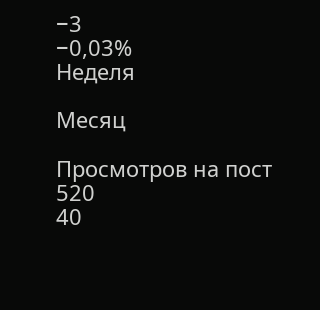−3
−0,03%
Неделя

Месяц

Просмотров на пост
520
40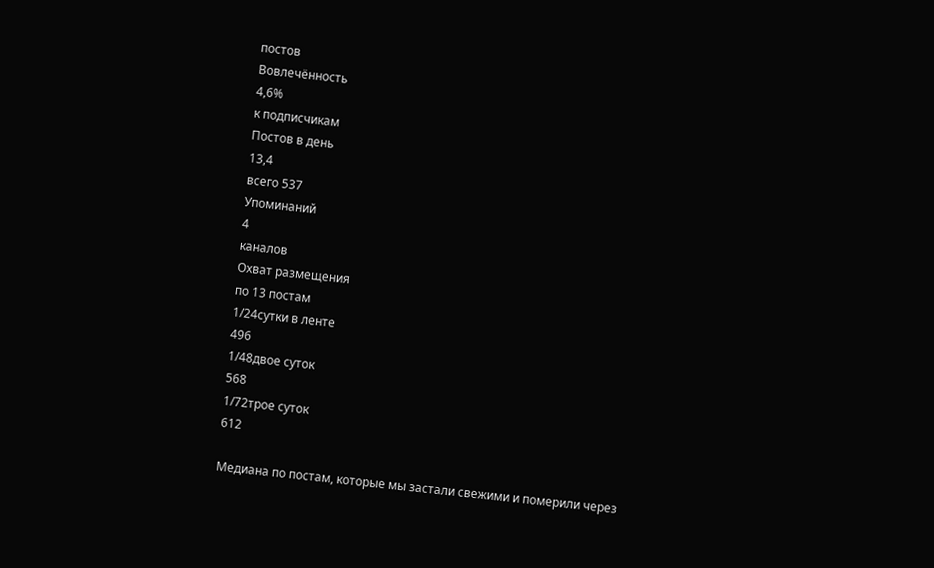постов
Вовлечённость
4,6%
к подписчикам
Постов в день
13,4
всего 537
Упоминаний
4
каналов
Охват размещения
по 13 постам
1/24сутки в ленте
496
1/48двое суток
568
1/72трое суток
612

Медиана по постам, которые мы застали свежими и померили через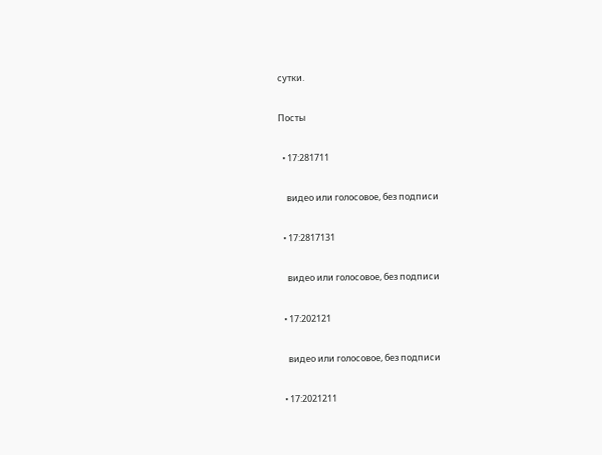сутки.

Посты

  • 17:281711

    видео или голосовое, без подписи

  • 17:2817131

    видео или голосовое, без подписи

  • 17:202121

    видео или голосовое, без подписи

  • 17:2021211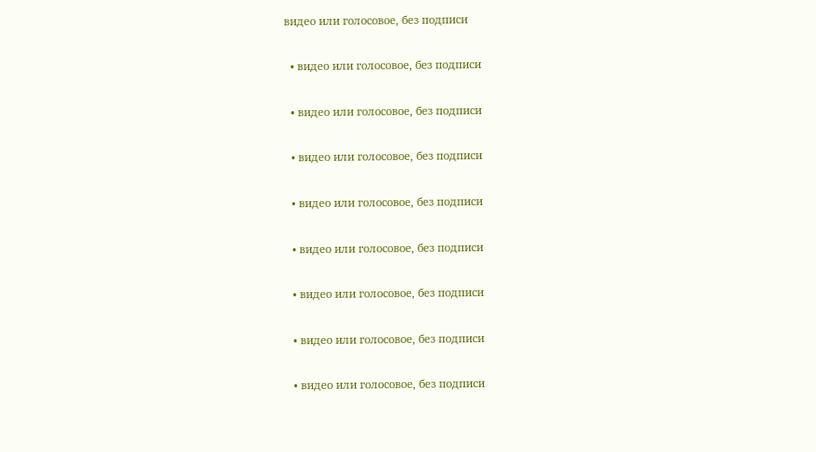видео или голосовое, без подписи

  • видео или голосовое, без подписи

  • видео или голосовое, без подписи

  • видео или голосовое, без подписи

  • видео или голосовое, без подписи

  • видео или голосовое, без подписи

  • видео или голосовое, без подписи

  • видео или голосовое, без подписи

  • видео или голосовое, без подписи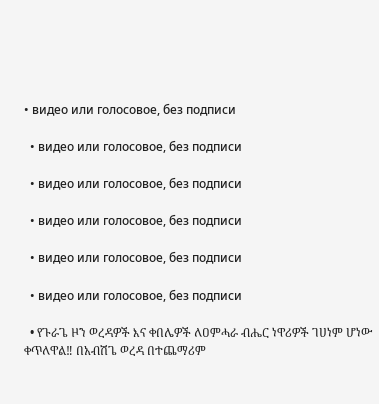• видео или голосовое, без подписи

  • видео или голосовое, без подписи

  • видео или голосовое, без подписи

  • видео или голосовое, без подписи

  • видео или голосовое, без подписи

  • видео или голосовое, без подписи

  • የጉራጌ ዞን ወረዳዎች እና ቀበሌዎች ለዐምሓራ ብሔር ነዋሪዎች ገሀነም ሆነው ቀጥለዋል‼ በአብሽጌ ወረዳ በተጨማሪም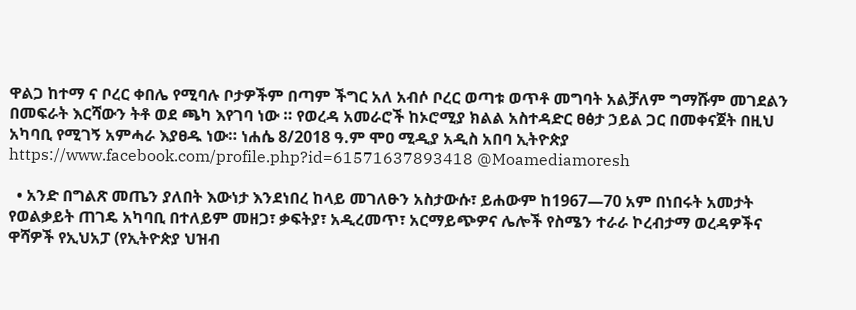ዋልጋ ከተማ ና ቦረር ቀበሌ የሚባሉ ቦታዎችም በጣም ችግር አለ አብሶ ቦረር ወጣቱ ወጥቶ መግባት አልቻለም ግማሹም መገደልን በመፍራት እርሻውን ትቶ ወደ ጫካ እየገባ ነው ። የወረዳ አመራሮች ከኦሮሚያ ክልል አስተዳድር ፀፅታ ኃይል ጋር በመቀናጀት በዚህ አካባቢ የሚገኝ አምሓራ እያፀዱ ነው። ነሐሴ 8/2018 ዓ.ም ሞዐ ሚዲያ አዲስ አበባ ኢትዮጵያ https://www.facebook.com/profile.php?id=61571637893418 @Moamediamoresh

  • አንድ በግልጽ መጤን ያለበት እውነታ እንደነበረ ከላይ መገለፁን አስታውሱ፣ ይሐውም ከ1967—70 አም በነበሩት አመታት የወልቃይት ጠገዴ አካባቢ በተለይም መዘጋ፣ ቃፍትያ፣ አዲረመጥ፣ አርማይጭዎና ሌሎች የስሜን ተራራ ኮረብታማ ወረዳዎችና ዋሻዎች የኢህአፓ (የኢትዮጵያ ህዝብ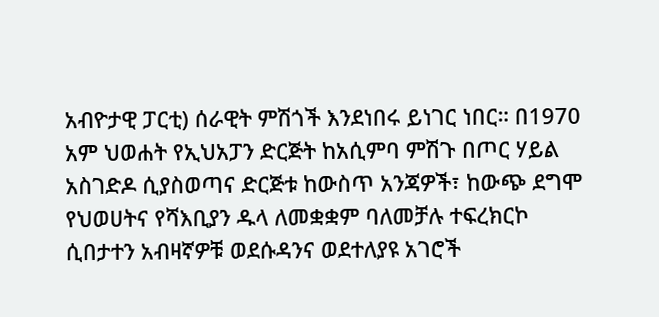አብዮታዊ ፓርቲ) ሰራዊት ምሽጎች እንደነበሩ ይነገር ነበር። በ1970 አም ህወሐት የኢህአፓን ድርጅት ከአሲምባ ምሽጉ በጦር ሃይል አስገድዶ ሲያስወጣና ድርጅቱ ከውስጥ አንጃዎች፣ ከውጭ ደግሞ የህወሀትና የሻእቢያን ዱላ ለመቋቋም ባለመቻሉ ተፍረክርኮ ሲበታተን አብዛኛዎቹ ወደሱዳንና ወደተለያዩ አገሮች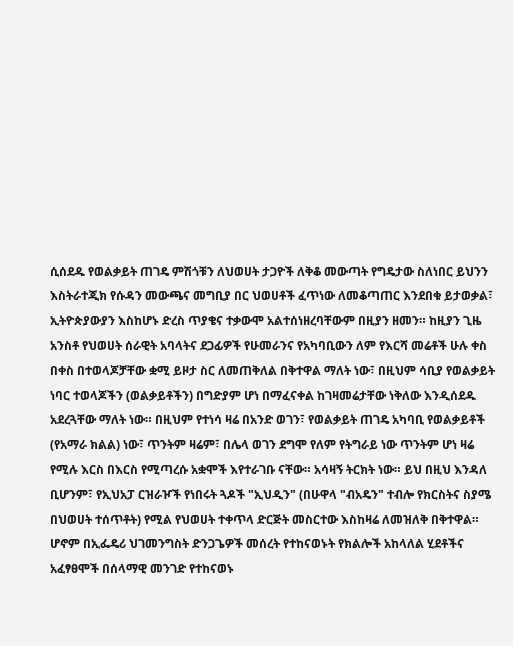ሲሰደዱ የወልቃይት ጠገዴ ምሽጎቹን ለህወሀት ታጋዮች ለቅቆ መውጣት የግዴታው ስለነበር ይህንን እስትራተጂክ የሱዳን መውጫና መግቢያ በር ህወሀቶች ፈጥነው ለመቆጣጠር እንደበቁ ይታወቃል፣ ኢትዮጵያውያን እስከሆኑ ድረስ ጥያቄና ተቃውሞ አልተሰነዘረባቸውም በዚያን ዘመን። ከዚያን ጊዜ አንስቶ የህወሀት ሰራዊት አባላትና ደጋፊዎች የሁመራንና የአካባቢውን ለም የእርሻ መሬቶች ሁሉ ቀስ በቀስ በተወላጆቻቸው ቋሚ ይዞታ ስር ለመጠቅለል በቅተዋል ማለት ነው፣ በዚህም ሳቢያ የወልቃይት ነባር ተወላጆችን (ወልቃይቶችን) በግድያም ሆነ በማፈናቀል ከገዛመሬታቸው ነቅለው እንዲሰደዱ አደረጓቸው ማለት ነው። በዚህም የተነሳ ዛሬ በአንድ ወገን፣ የወልቃይት ጠገዴ አካባቢ የወልቃይቶች (የአማራ ክልል) ነው፣ ጥንትም ዛሬም፣ በሌላ ወገን ደግሞ የለም የትግራይ ነው ጥንትም ሆነ ዛሬ የሚሉ እርስ በእርስ የሚጣረሱ አቋሞች እየተራገቡ ናቸው። አሳዛኝ ትርክት ነው። ይህ በዚህ እንዳለ ቢሆንም፣ የኢህአፓ ርዝራዦች የነበሩት ጓዶች "ኢህዲን" (በሁዋላ "ብአዴን" ተብሎ የክርስትና ስያሜ በህወሀት ተሰጥቶት) የሚል የህወሀት ተቀጥላ ድርጅት መስርተው እስከዛሬ ለመዝለቅ በቅተዋል። ሆኖም በኢፌዴሪ ህገመንግስት ድንጋጌዎች መሰረት የተከናወኑት የክልሎች አከላለል ሂደቶችና አፈፃፀሞች በሰላማዊ መንገድ የተከናወኑ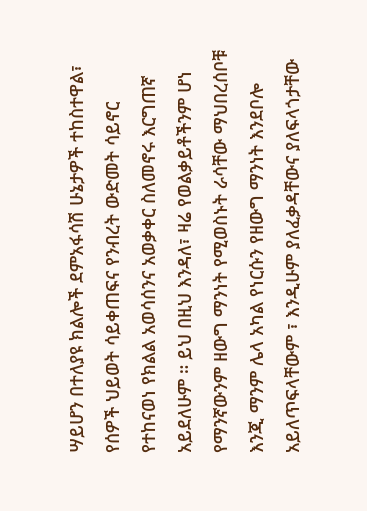ሣይሆን በተለያዩ ክልሎች ደምአፋሳሽ ሁኔታዎች ተከስተዋል፣ የሰዎች ህይወት ሳይቀጠፍና የንብረት ውድመት ሳይኖር የተከናወነ የክልል አወሳሰንና አወቃቀር ስለመኖሩ እርግጠኛ አይደለሁም ። ይህ በዚህ እንዳለ፣ ዛሬ የወልቃይቶችንም ሆነ የማንኛውንም ዘውግ ማንነት የሚወስኑት ራሳቸው ማህበረሰቦቹ እንጂ ማንም ሌላ አካል የነርሱን የዘውግ ማንነት እንደቦሎ አይለጥፍላቸውም ፣ እንዲሁም ያለፈቃዳቸውና ያለፍላጎታቸው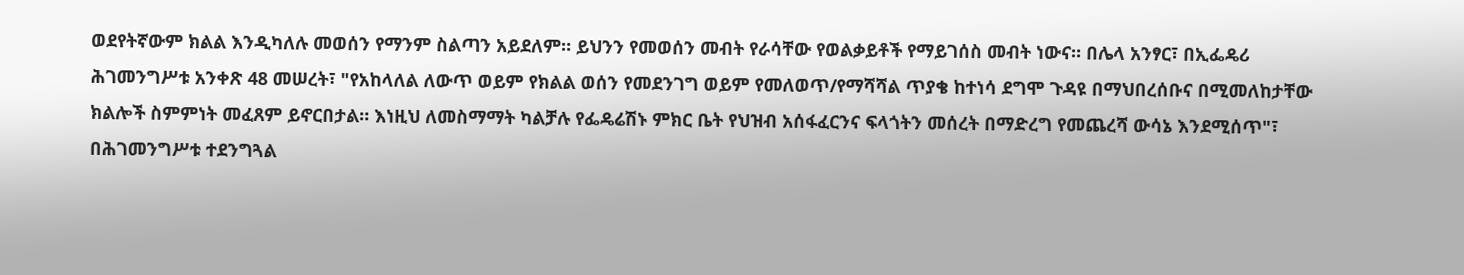ወደየትኛውም ክልል እንዲካለሉ መወሰን የማንም ስልጣን አይደለም። ይህንን የመወሰን መብት የራሳቸው የወልቃይቶች የማይገሰስ መብት ነውና። በሌላ አንፃር፣ በኢፌዴሪ ሕገመንግሥቱ አንቀጽ 48 መሠረት፣ "የአከላለል ለውጥ ወይም የክልል ወሰን የመደንገግ ወይም የመለወጥ/የማሻሻል ጥያቄ ከተነሳ ደግሞ ጉዳዩ በማህበረሰቡና በሚመለከታቸው ክልሎች ስምምነት መፈጸም ይኖርበታል። እነዚህ ለመስማማት ካልቻሉ የፌዴሬሽኑ ምክር ቤት የህዝብ አሰፋፈርንና ፍላጎትን መሰረት በማድረግ የመጨረሻ ውሳኔ እንደሚሰጥ"፣ በሕገመንግሥቱ ተደንግጓል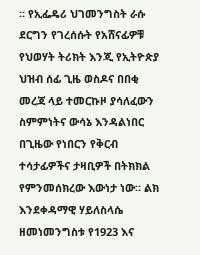። የኢፌዴሪ ህገመንግስት ራሱ ደርግን የገረሰሱት የአሸናፊዎቹ የህወሃት ትሪክት እንጂ የኢትዮጵያ ህዝብ ሰፊ ጊዜ ወስዶና በበቂ መረጃ ላይ ተመርኩዞ ያሳለፈውን ስምምነትና ውሳኔ እንዳልነበር በጊዜው የነበርን የቅርብ ተሳታፊዎችና ታዛቢዎች በትክክል የምንመሰክረው እውነታ ነው። ልክ እንደቀዳማዊ ሃይለስላሴ ዘመነመንግስቱ የ1923 እና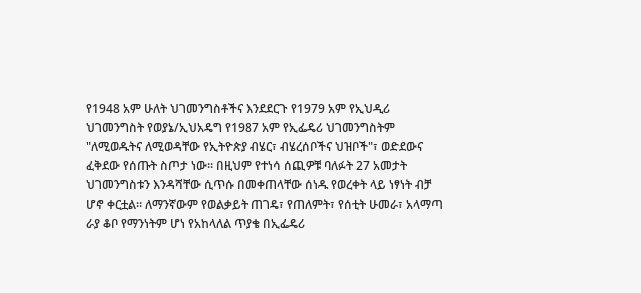የ1948 አም ሁለት ህገመንግስቶችና እንደደርጉ የ1979 አም የኢህዲሪ ህገመንግስት የወያኔ/ኢህአዴግ የ1987 አም የኢፌዴሪ ህገመንግስትም "ለሚወዱትና ለሚወዳቸው የኢትዮጵያ ብሄር፣ ብሄረሰቦችና ህዝቦች"፣ ወድደውና ፈቅደው የሰጡት ስጦታ ነው። በዚህም የተነሳ ሰጪዎቹ ባለፉት 27 አመታት ህገመንግስቱን እንዳሻቸው ሲጥሱ በመቀጠላቸው ሰነዱ የወረቀት ላይ ነፃነት ብቻ ሆኖ ቀርቷል። ለማንኛውም የወልቃይት ጠገዴ፣ የጠለምት፣ የሰቲት ሁመራ፣ አላማጣ ራያ ቆቦ የማንነትም ሆነ የአከላለል ጥያቄ በኢፌዴሪ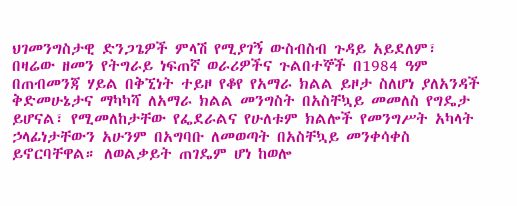ህገመንግስታዊ ድንጋጌዎች ምላሽ የሚያገኝ ውስብስብ ጉዳይ አይደለም፣ በዛሬው ዘመን የትግራይ ነፍጠኛ ወራሪዎችና ጉልበተኞች በ1984 ዓም በጠብመንጃ ሃይል በቅኚነት ተይዞ የቆየ የአማራ ክልል ይዞታ ስለሆነ ያለአንዳች ቅድመሁኔታና ማካካሻ ለአማራ ክልል መንግስት በአስቸኳይ መመለስ የግዴታ ይሆናል፣ የሚመለከታቸው የፌደራልና የሁለቱም ክልሎች የመንግሥት አካላት ኃላፊነታቸውን አሁንም በአግባቡ ለመወጣት በአስቸኳይ መንቀሳቀስ ይኖርባቸዋል። ለወልቃይት ጠገዴም ሆነ ከወሎ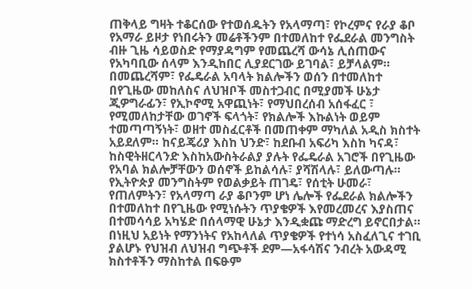ጠቅላይ ግዛት ተቆርሰው የተወሰዱትን የአላማጣ፣ የኮረምና የራያ ቆቦ የአማራ ይዞታ የነበሩትን መሬቶችንም በተመለከተ የፌደራል መንግስት ብዙ ጊዜ ሳይወስድ የማያዳግም የመጨረሻ ውሳኔ ሊሰጠውና የአካባቢው ሰላም እንዲከበር ሊያደርገው ይገባል፣ ይቻላልም። በመጨረሻም፣ የፌዴራል አባላት ክልሎችን ወሰን በተመለከተ በየጊዜው መከለስና ለህዝቦች መስተጋብር በሚያመች ሁኔታ ጂዎግራፊን፣ የኢኮኖሚ አዋጪነት፣ የማህበረሰብ አሰፋፈር ፣ የሚመለከታቸው ወገኖች ፍላጎት፣ የክልሎች እኩልነት ወይም ተመጣጣኝነት፣ ወዘተ መስፈርቶች በመጠቀም ማካለል አዲስ ክስተት አይደለም። ከናይጄሪያ እስከ ህንድ፣ ከደቡብ አፍሪካ እስከ ካናዳ፣ ከስዊትዘርላንድ እስከአውስትራልያ ያሉት የፌዴራል አገሮች በየጊዜው የአባል ክልሎቻቸውን ወሰኖች ይከልሳሉ፣ ያሻሽላሉ፣ ይለውጣሉ። የኢትዮጵያ መንግስትም የወልቃይት ጠገዴ፣ የሰቲት ሁመራ፣ የጠለምትን፣ የአላማጣ ራያ ቆቦንም ሆነ ሌሎች የፌደራል ክልሎችን በተመለከተ በየጊዜው የሚነሱትን ጥያቄዎች እየመረመረና እያስጠና በተመሳሳይ አካሄድ በሰላማዊ ሁኔታ እንዲቋጩ ማድረግ ይኖርበታል። በነዚህ አይነት የማንነትና የአከላለል ጥያቄዎች የተነሳ አስፈለጊና ተገቢ ያልሆኑ የህዝብ ለህዝብ ግጭቶች ደም—አፋሳሽና ንብረት አውዳሚ ክስተቶችን ማስከተል በፍፁም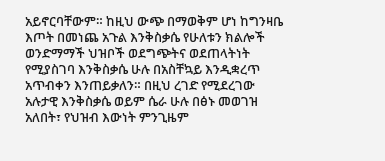አይኖርባቸውም። ከዚህ ውጭ በማወቅም ሆነ ከግንዛቤ እጦት በመነጨ አጉል እንቅስቃሴ የሁለቱን ክልሎች ወንድማማች ህዝቦች ወደግጭትና ወደጠላትነት የሚያስገባ እንቅስቃሴ ሁሉ በአስቸኳይ እንዲቋረጥ አጥብቀን እንጠይቃለን። በዚህ ረገድ የሚደረገው አሉታዊ እንቅስቃሴ ወይም ሴራ ሁሉ በፅኑ መወገዝ አለበት፣ የህዝብ እውነት ምንጊዜም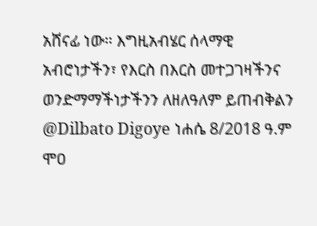አሸናፊ ነው። እግዚአብሄር ሰላማዊ አብሮነታችን፣ የእርስ በእርስ መተጋገዛችንና ወንድማማችነታችንን ለዘለዓለም ይጠብቅልን @Dilbato Digoye ነሐሴ 8/2018 ዓ.ም ሞዐ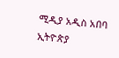ሚዲያ አዲስ አበባ ኢትዮጵያ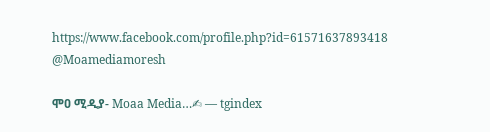https://www.facebook.com/profile.php?id=61571637893418 @Moamediamoresh

ሞዐ ሚዲያ- Moaa Media…✍ — tgindex